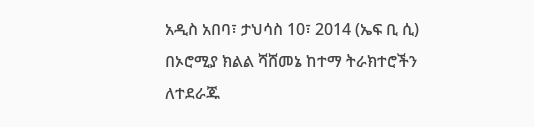አዲስ አበባ፣ ታህሳስ 10፣ 2014 (ኤፍ ቢ ሲ) በኦሮሚያ ክልል ሻሸመኔ ከተማ ትራክተሮችን ለተደራጁ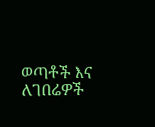ወጣቶች እና ለገበሬዎች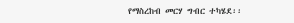የማስረከብ መርሃ ግብር ተካሄደ፡፡